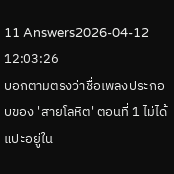11 Answers2026-04-12 12:03:26
บอกตามตรงว่าชื่อเพลงประกอบของ 'สายโลหิต' ตอนที่ 1 ไม่ได้แปะอยู่ใน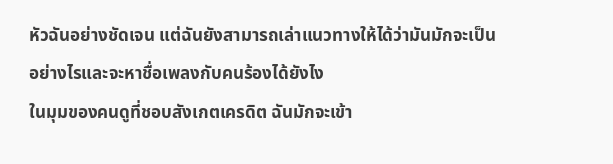หัวฉันอย่างชัดเจน แต่ฉันยังสามารถเล่าแนวทางให้ได้ว่ามันมักจะเป็นอย่างไรและจะหาชื่อเพลงกับคนร้องได้ยังไง
ในมุมของคนดูที่ชอบสังเกตเครดิต ฉันมักจะเข้า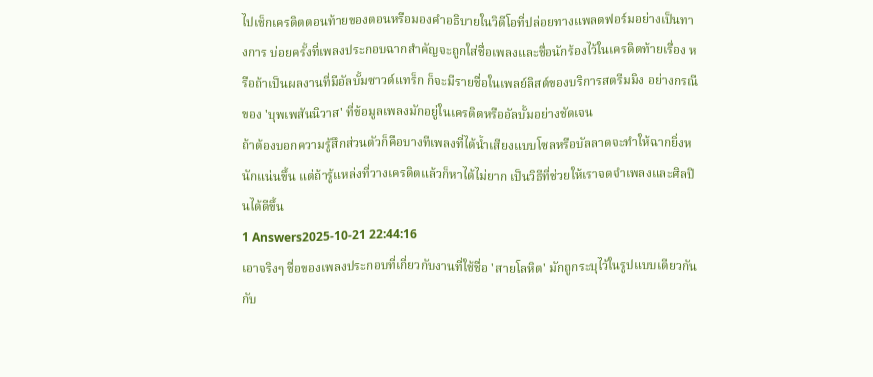ไปเช็กเครดิตตอนท้ายของตอนหรือมองคำอธิบายในวิดีโอที่ปล่อยทางแพลตฟอร์มอย่างเป็นทางการ บ่อยครั้งที่เพลงประกอบฉากสำคัญจะถูกใส่ชื่อเพลงและชื่อนักร้องไว้ในเครดิตท้ายเรื่อง หรือถ้าเป็นผลงานที่มีอัลบั้มซาวด์แทร็ก ก็จะมีรายชื่อในเพลย์ลิสต์ของบริการสตรีมมิง อย่างกรณีของ 'บุพเพสันนิวาส' ที่ข้อมูลเพลงมักอยู่ในเครดิตหรืออัลบั้มอย่างชัดเจน
ถ้าต้องบอกความรู้สึกส่วนตัวก็คือบางทีเพลงที่ได้น้ำเสียงแบบโซลหรือบัลลาดจะทำให้ฉากยิ่งหนักแน่นขึ้น แต่ถ้ารู้แหล่งที่วางเครดิตแล้วก็หาได้ไม่ยาก เป็นวิธีที่ช่วยให้เราจดจำเพลงและศิลปินได้ดีขึ้น
1 Answers2025-10-21 22:44:16
เอาจริงๆ ชื่อของเพลงประกอบที่เกี่ยวกับงานที่ใช้ชื่อ 'สายโลหิต' มักถูกระบุไว้ในรูปแบบเดียวกันกับ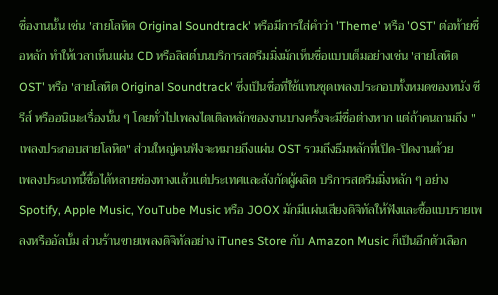ชื่องานนั้น เช่น 'สายโลหิต Original Soundtrack' หรือมีการใส่คำว่า 'Theme' หรือ 'OST' ต่อท้ายชื่อหลัก ทำให้เวลาเห็นแผ่น CD หรือลิสต์บนบริการสตรีมมิ่งมักเห็นชื่อแบบเต็มอย่างเช่น 'สายโลหิต OST' หรือ 'สายโลหิต Original Soundtrack' ซึ่งเป็นชื่อที่ใช้แทนชุดเพลงประกอบทั้งหมดของหนัง ซีรีส์ หรืออนิเมะเรื่องนั้น ๆ โดยทั่วไปเพลงไตเติลหลักของงานบางครั้งจะมีชื่อต่างหาก แต่ถ้าคนถามถึง "เพลงประกอบสายโลหิต" ส่วนใหญ่คนฟังจะหมายถึงแผ่น OST รวมถึงธีมหลักที่เปิด-ปิดงานด้วย
เพลงประเภทนี้ซื้อได้หลายช่องทางแล้วแต่ประเทศและสังกัดผู้ผลิต บริการสตรีมมิ่งหลัก ๆ อย่าง Spotify, Apple Music, YouTube Music หรือ JOOX มักมีแผ่นเสียงดิจิทัลให้ฟังและซื้อแบบรายเพลงหรืออัลบั้ม ส่วนร้านขายเพลงดิจิทัลอย่าง iTunes Store กับ Amazon Music ก็เป็นอีกตัวเลือก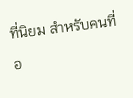ที่นิยม สำหรับคนที่อ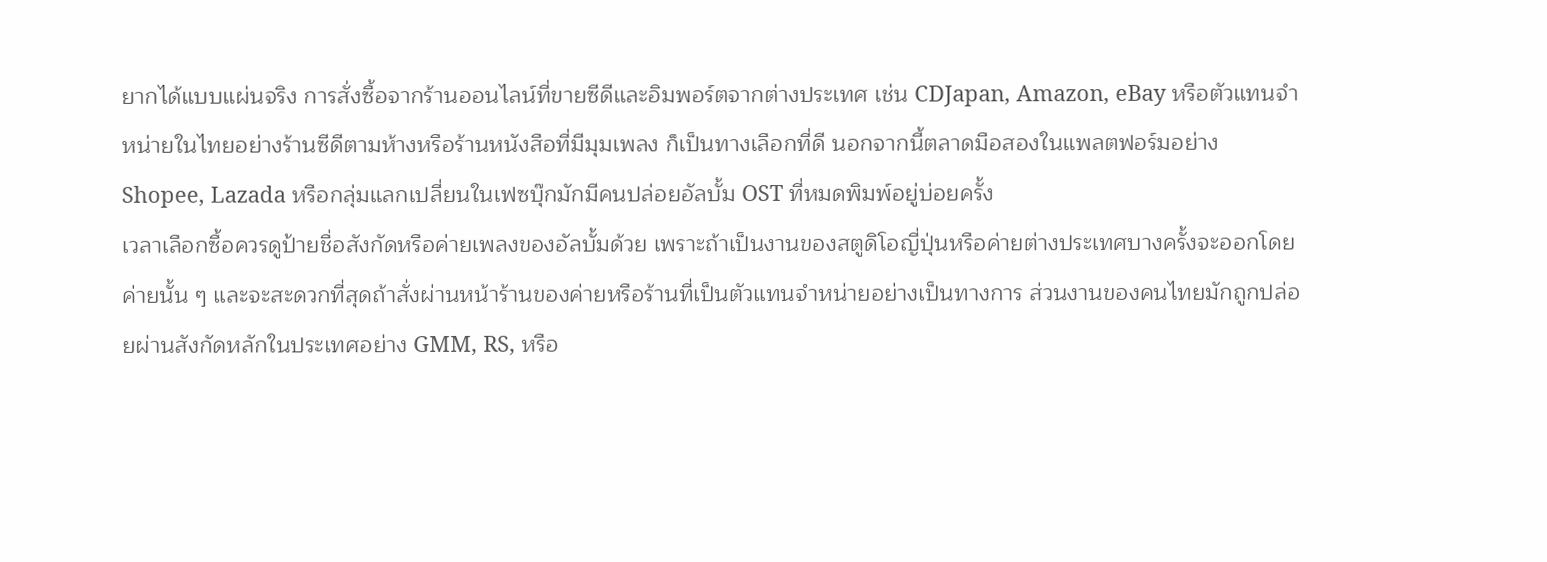ยากได้แบบแผ่นจริง การสั่งซื้อจากร้านออนไลน์ที่ขายซีดีและอิมพอร์ตจากต่างประเทศ เช่น CDJapan, Amazon, eBay หรือตัวแทนจำหน่ายในไทยอย่างร้านซีดีตามห้างหรือร้านหนังสือที่มีมุมเพลง ก็เป็นทางเลือกที่ดี นอกจากนี้ตลาดมือสองในแพลตฟอร์มอย่าง Shopee, Lazada หรือกลุ่มแลกเปลี่ยนในเฟซบุ๊กมักมีคนปล่อยอัลบั้ม OST ที่หมดพิมพ์อยู่บ่อยครั้ง
เวลาเลือกซื้อควรดูป้ายชื่อสังกัดหรือค่ายเพลงของอัลบั้มด้วย เพราะถ้าเป็นงานของสตูดิโอญี่ปุ่นหรือค่ายต่างประเทศบางครั้งจะออกโดยค่ายนั้น ๆ และจะสะดวกที่สุดถ้าสั่งผ่านหน้าร้านของค่ายหรือร้านที่เป็นตัวแทนจำหน่ายอย่างเป็นทางการ ส่วนงานของคนไทยมักถูกปล่อยผ่านสังกัดหลักในประเทศอย่าง GMM, RS, หรือ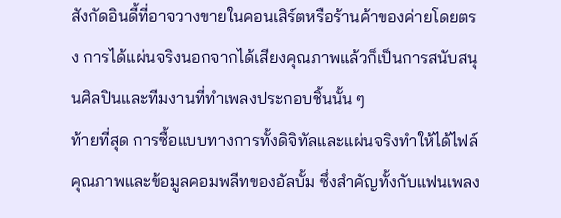สังกัดอินดี้ที่อาจวางขายในคอนเสิร์ตหรือร้านค้าของค่ายโดยตรง การได้แผ่นจริงนอกจากได้เสียงคุณภาพแล้วก็เป็นการสนับสนุนศิลปินและทีมงานที่ทำเพลงประกอบชิ้นนั้น ๆ
ท้ายที่สุด การซื้อแบบทางการทั้งดิจิทัลและแผ่นจริงทำให้ได้ไฟล์คุณภาพและข้อมูลคอมพลีทของอัลบั้ม ซึ่งสำคัญทั้งกับแฟนเพลง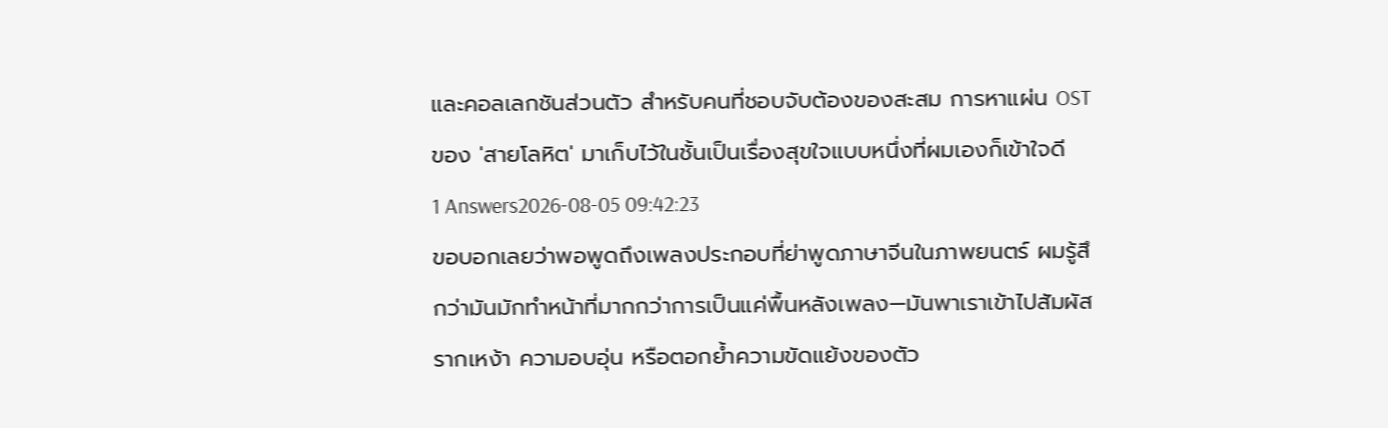และคอลเลกชันส่วนตัว สำหรับคนที่ชอบจับต้องของสะสม การหาแผ่น OST ของ 'สายโลหิต' มาเก็บไว้ในชั้นเป็นเรื่องสุขใจแบบหนึ่งที่ผมเองก็เข้าใจดี
1 Answers2026-08-05 09:42:23
ขอบอกเลยว่าพอพูดถึงเพลงประกอบที่ย่าพูดภาษาจีนในภาพยนตร์ ผมรู้สึกว่ามันมักทำหน้าที่มากกว่าการเป็นแค่พื้นหลังเพลง—มันพาเราเข้าไปสัมผัสรากเหง้า ความอบอุ่น หรือตอกย้ำความขัดแย้งของตัว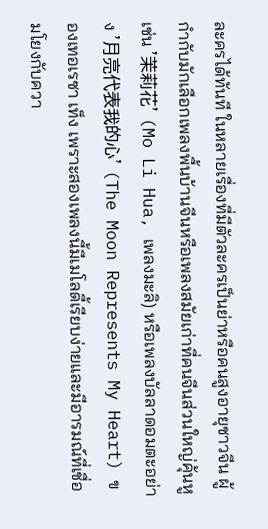ละครได้ทันที ในหลายเรื่องที่มีตัวละครเป็นย่าหรือคนสูงอายุชาวจีน ผู้กำกับมักเลือกเพลงพื้นบ้านจีนหรือเพลงสมัยเก่าที่คนจีนส่วนใหญ่คุ้นหู เช่น '茉莉花' (Mo Li Hua, เพลงมะลิ) หรือเพลงบัลลาดอมตะอย่าง '月亮代表我的心' (The Moon Represents My Heart) ของเทอเรซา เท็ง เพราะสองเพลงนี้มีเมโลดี้เรียบง่ายและมีอารมณ์ที่เชื่อมโยงกับควา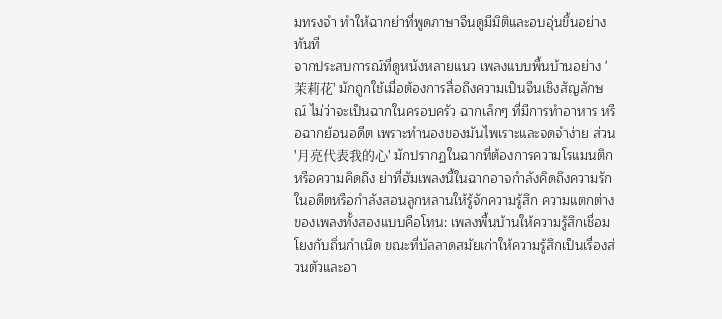มทรงจำ ทำให้ฉากย่าที่พูดภาษาจีนดูมีมิติและอบอุ่นขึ้นอย่างทันที
จากประสบการณ์ที่ดูหนังหลายแนว เพลงแบบพื้นบ้านอย่าง '茉莉花' มักถูกใช้เมื่อต้องการสื่อถึงความเป็นจีนเชิงสัญลักษณ์ ไม่ว่าจะเป็นฉากในครอบครัว ฉากเล็กๆ ที่มีการทำอาหาร หรือฉากย้อนอดีต เพราะทำนองของมันไพเราะและจดจำง่าย ส่วน '月亮代表我的心' มักปรากฏในฉากที่ต้องการความโรแมนติกหรือความคิดถึง ย่าที่ฮัมเพลงนี้ในฉากอาจกำลังคิดถึงความรักในอดีตหรือกำลังสอนลูกหลานให้รู้จักความรู้สึก ความแตกต่างของเพลงทั้งสองแบบคือโทน: เพลงพื้นบ้านให้ความรู้สึกเชื่อมโยงกับถิ่นกำเนิด ขณะที่บัลลาดสมัยเก่าให้ความรู้สึกเป็นเรื่องส่วนตัวและอา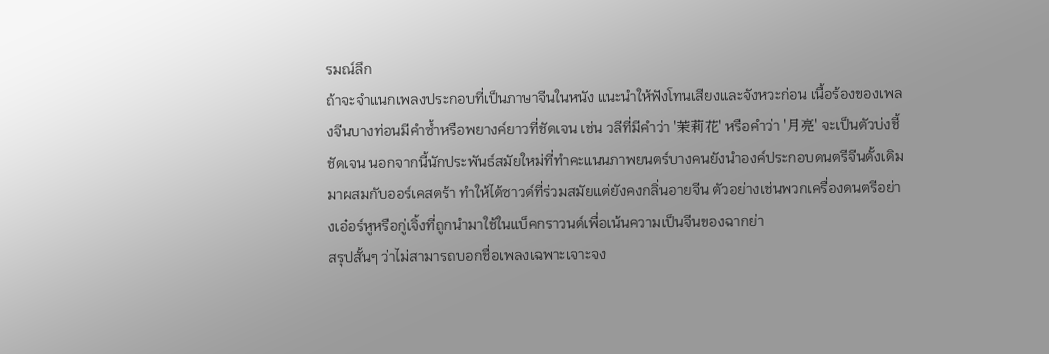รมณ์ลึก
ถ้าจะจำแนกเพลงประกอบที่เป็นภาษาจีนในหนัง แนะนำให้ฟังโทนเสียงและจังหวะก่อน เนื้อร้องของเพลงจีนบางท่อนมีคำซ้ำหรือพยางค์ยาวที่ชัดเจน เช่น วลีที่มีคำว่า '茉莉花' หรือคำว่า '月亮' จะเป็นตัวบ่งชี้ชัดเจน นอกจากนี้นักประพันธ์สมัยใหม่ที่ทำคะแนนภาพยนตร์บางคนยังนำองค์ประกอบดนตรีจีนดั้งเดิมมาผสมกับออร์เคสตร้า ทำให้ได้ซาวด์ที่ร่วมสมัยแต่ยังคงกลิ่นอายจีน ตัวอย่างเช่นพวกเครื่องดนตรีอย่างเอ๋อร์หูหรือกู่เจิ้งที่ถูกนำมาใช้ในแบ็คกราวนด์เพื่อเน้นความเป็นจีนของฉากย่า
สรุปสั้นๆ ว่าไม่สามารถบอกชื่อเพลงเฉพาะเจาะจง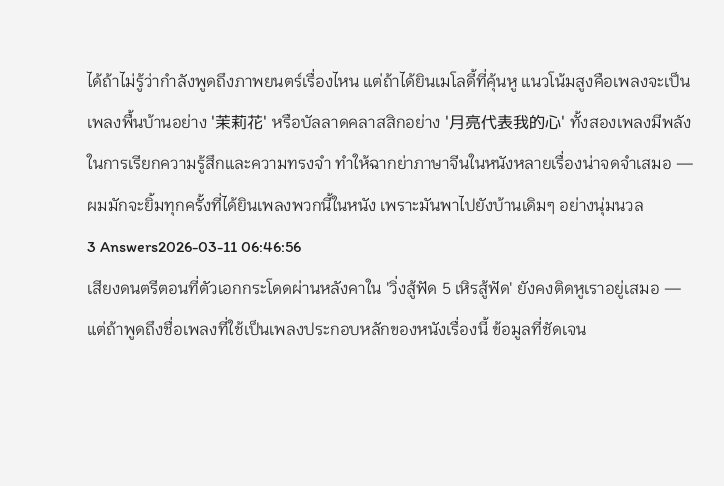ได้ถ้าไม่รู้ว่ากำลังพูดถึงภาพยนตร์เรื่องไหน แต่ถ้าได้ยินเมโลดี้ที่คุ้นหู แนวโน้มสูงคือเพลงจะเป็นเพลงพื้นบ้านอย่าง '茉莉花' หรือบัลลาดคลาสสิกอย่าง '月亮代表我的心' ทั้งสองเพลงมีพลังในการเรียกความรู้สึกและความทรงจำ ทำให้ฉากย่าภาษาจีนในหนังหลายเรื่องน่าจดจำเสมอ — ผมมักจะยิ้มทุกครั้งที่ได้ยินเพลงพวกนี้ในหนัง เพราะมันพาไปยังบ้านเดิมๆ อย่างนุ่มนวล
3 Answers2026-03-11 06:46:56
เสียงดนตรีตอนที่ตัวเอกกระโดดผ่านหลังคาใน 'วิ่งสู้ฟัด 5 เหิรสู้ฟัด' ยังคงติดหูเราอยู่เสมอ — แต่ถ้าพูดถึงชื่อเพลงที่ใช้เป็นเพลงประกอบหลักของหนังเรื่องนี้ ข้อมูลที่ชัดเจน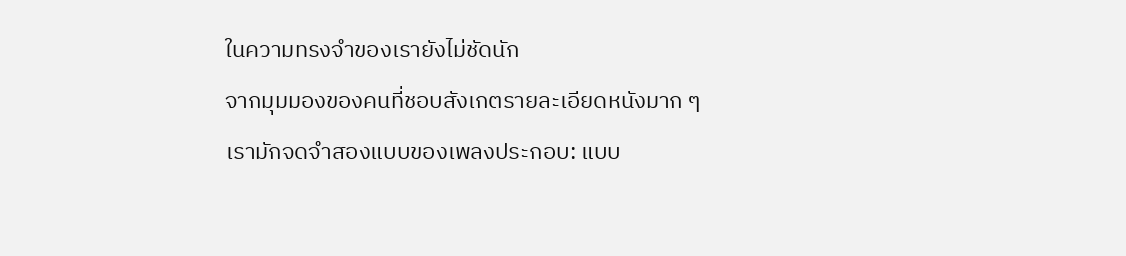ในความทรงจำของเรายังไม่ชัดนัก
จากมุมมองของคนที่ชอบสังเกตรายละเอียดหนังมาก ๆ เรามักจดจำสองแบบของเพลงประกอบ: แบบ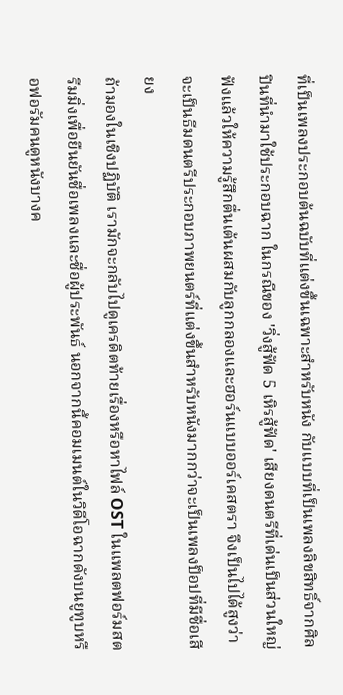ที่เป็นเพลงประกอบต้นฉบับที่แต่งขึ้นเฉพาะสำหรับหนัง กับแบบที่เป็นเพลงลิขสิทธิ์จากศิลปินที่นำมาใช้ประกอบฉาก ในกรณีของ 'วิ่งสู้ฟัด 5 เหิรสู้ฟัด' เสียงดนตรีที่เด่นเป็นส่วนใหญ่ฟังแล้วให้ความรู้สึกตื่นเต้นผสมกับลูกกลองและฮอร์นแบบออร์เคสตรา จึงเป็นไปได้สูงว่าจะเป็นธีมดนตรีประกอบภาพยนตร์ที่แต่งขึ้นสำหรับหนังมากกว่าจะเป็นเพลงป็อปที่มีชื่อเสียง
ถ้ามองในเชิงปฏิบัติ เรามักจะกลับไปดูเครดิตท้ายเรื่องหรือหาไฟล์ OST ในแพลตฟอร์มสตรีมมิ่งเพื่อยืนยันชื่อเพลงและชื่อผู้ประพันธ์ นอกจากนี้คอมเมนต์ในวิดีโอฉากดังบนยูทูบหรือฟอรัมคนดูหนังบางค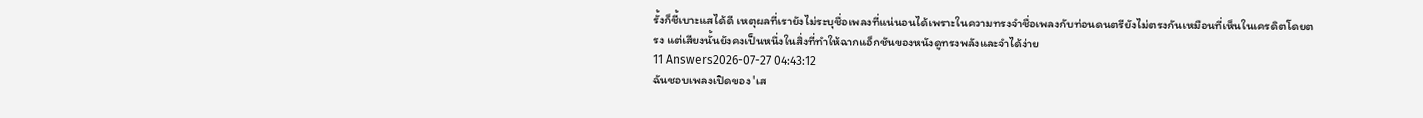รั้งก็ชี้เบาะแสได้ดี เหตุผลที่เรายังไม่ระบุชื่อเพลงที่แน่นอนได้เพราะในความทรงจำชื่อเพลงกับท่อนดนตรียังไม่ตรงกันเหมือนที่เห็นในเครดิตโดยตรง แต่เสียงนั้นยังคงเป็นหนึ่งในสิ่งที่ทำให้ฉากแอ็กชันของหนังดูทรงพลังและจำได้ง่าย
11 Answers2026-07-27 04:43:12
ฉันชอบเพลงเปิดของ 'เส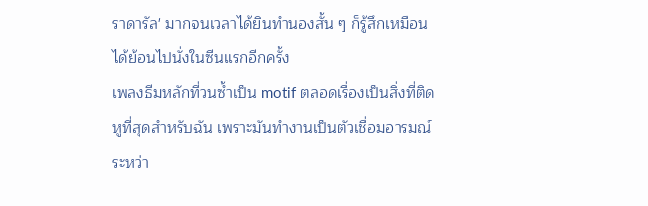ราดารัล' มากจนเวลาได้ยินทำนองสั้น ๆ ก็รู้สึกเหมือนได้ย้อนไปนั่งในซีนแรกอีกครั้ง
เพลงธีมหลักที่วนซ้ำเป็น motif ตลอดเรื่องเป็นสิ่งที่ติดหูที่สุดสำหรับฉัน เพราะมันทำงานเป็นตัวเชื่อมอารมณ์ระหว่า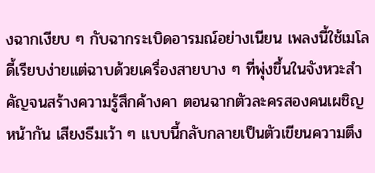งฉากเงียบ ๆ กับฉากระเบิดอารมณ์อย่างเนียน เพลงนี้ใช้เมโลดี้เรียบง่ายแต่ฉาบด้วยเครื่องสายบาง ๆ ที่พุ่งขึ้นในจังหวะสำคัญจนสร้างความรู้สึกค้างคา ตอนฉากตัวละครสองคนเผชิญหน้ากัน เสียงธีมเว้า ๆ แบบนี้กลับกลายเป็นตัวเขียนความตึง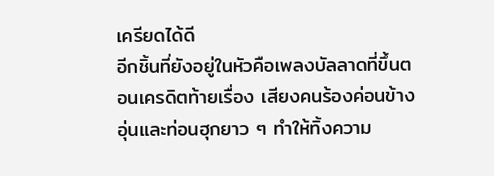เครียดได้ดี
อีกชิ้นที่ยังอยู่ในหัวคือเพลงบัลลาดที่ขึ้นตอนเครดิตท้ายเรื่อง เสียงคนร้องค่อนข้างอุ่นและท่อนฮุกยาว ๆ ทำให้ทิ้งความ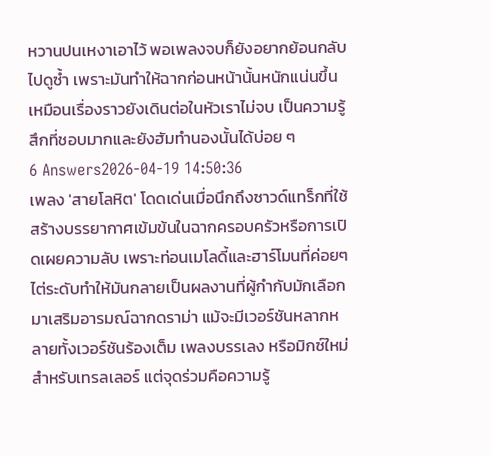หวานปนเหงาเอาไว้ พอเพลงจบก็ยังอยากย้อนกลับไปดูซ้ำ เพราะมันทำให้ฉากก่อนหน้านั้นหนักแน่นขึ้น เหมือนเรื่องราวยังเดินต่อในหัวเราไม่จบ เป็นความรู้สึกที่ชอบมากและยังฮัมทำนองนั้นได้บ่อย ๆ
6 Answers2026-04-19 14:50:36
เพลง 'สายโลหิต' โดดเด่นเมื่อนึกถึงซาวด์แทร็กที่ใช้สร้างบรรยากาศเข้มข้นในฉากครอบครัวหรือการเปิดเผยความลับ เพราะท่อนเมโลดี้และฮาร์โมนที่ค่อยๆ ไต่ระดับทำให้มันกลายเป็นผลงานที่ผู้กำกับมักเลือกมาเสริมอารมณ์ฉากดราม่า แม้จะมีเวอร์ชันหลากหลายทั้งเวอร์ชันร้องเต็ม เพลงบรรเลง หรือมิกซ์ใหม่สำหรับเทรลเลอร์ แต่จุดร่วมคือความรู้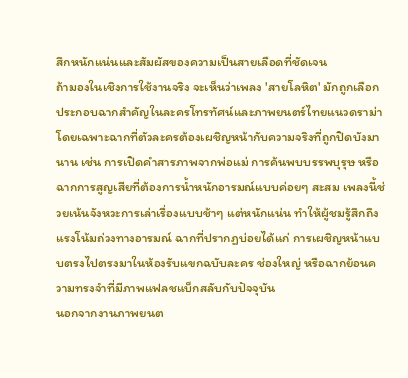สึกหนักแน่นและสัมผัสของความเป็นสายเลือดที่ชัดเจน
ถ้ามองในเชิงการใช้งานจริง จะเห็นว่าเพลง 'สายโลหิต' มักถูกเลือกประกอบฉากสำคัญในละครโทรทัศน์และภาพยนตร์ไทยแนวดราม่า โดยเฉพาะฉากที่ตัวละครต้องเผชิญหน้ากับความจริงที่ถูกปิดบังมานาน เช่น การเปิดคำสารภาพจากพ่อแม่ การค้นพบบรรพบุรุษ หรือฉากการสูญเสียที่ต้องการน้ำหนักอารมณ์แบบค่อยๆ สะสม เพลงนี้ช่วยเน้นจังหวะการเล่าเรื่องแบบช้าๆ แต่หนักแน่น ทำให้ผู้ชมรู้สึกถึงแรงโน้มถ่วงทางอารมณ์ ฉากที่ปรากฏบ่อยได้แก่ การเผชิญหน้าแบบตรงไปตรงมาในห้องรับแขกฉบับละคร ช่องใหญ่ หรือฉากย้อนความทรงจำที่มีภาพแฟลชแบ็กสลับกับปัจจุบัน
นอกจากงานภาพยนต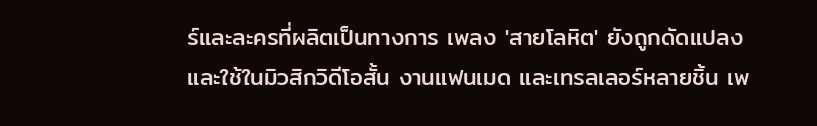ร์และละครที่ผลิตเป็นทางการ เพลง 'สายโลหิต' ยังถูกดัดแปลงและใช้ในมิวสิกวิดีโอสั้น งานแฟนเมด และเทรลเลอร์หลายชิ้น เพ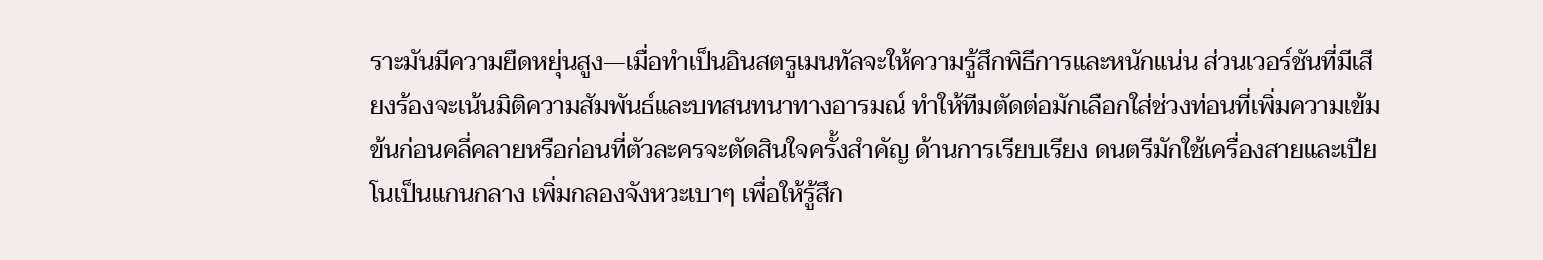ราะมันมีความยืดหยุ่นสูง—เมื่อทำเป็นอินสตรูเมนทัลจะให้ความรู้สึกพิธีการและหนักแน่น ส่วนเวอร์ชันที่มีเสียงร้องจะเน้นมิติความสัมพันธ์และบทสนทนาทางอารมณ์ ทำให้ทีมตัดต่อมักเลือกใส่ช่วงท่อนที่เพิ่มความเข้มข้นก่อนคลี่คลายหรือก่อนที่ตัวละครจะตัดสินใจครั้งสำคัญ ด้านการเรียบเรียง ดนตรีมักใช้เครื่องสายและเปียโนเป็นแกนกลาง เพิ่มกลองจังหวะเบาๆ เพื่อให้รู้สึก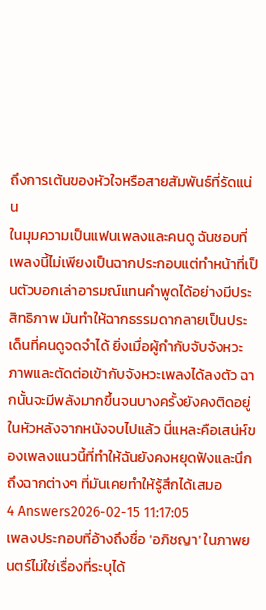ถึงการเต้นของหัวใจหรือสายสัมพันธ์ที่รัดแน่น
ในมุมความเป็นแฟนเพลงและคนดู ฉันชอบที่เพลงนี้ไม่เพียงเป็นฉากประกอบแต่ทำหน้าที่เป็นตัวบอกเล่าอารมณ์แทนคำพูดได้อย่างมีประสิทธิภาพ มันทำให้ฉากธรรมดากลายเป็นประเด็นที่คนดูจดจำได้ ยิ่งเมื่อผู้กำกับจับจังหวะภาพและตัดต่อเข้ากับจังหวะเพลงได้ลงตัว ฉากนั้นจะมีพลังมากขึ้นจนบางครั้งยังคงติดอยู่ในหัวหลังจากหนังจบไปแล้ว นี่แหละคือเสน่ห์ของเพลงแนวนี้ที่ทำให้ฉันยังคงหยุดฟังและนึกถึงฉากต่างๆ ที่มันเคยทำให้รู้สึกได้เสมอ
4 Answers2026-02-15 11:17:05
เพลงประกอบที่อ้างถึงชื่อ 'อภิชญา' ในภาพยนตร์ไม่ใช่เรื่องที่ระบุได้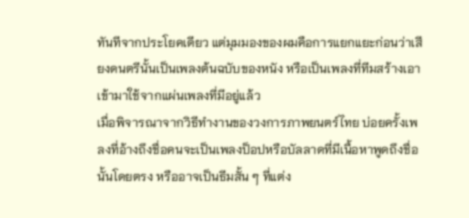ทันทีจากประโยคเดียว แต่มุมมองของผมคือการแยกแยะก่อนว่าเสียงดนตรีนั้นเป็นเพลงต้นฉบับของหนัง หรือเป็นเพลงที่ทีมสร้างเอาเข้ามาใช้จากแผ่นเพลงที่มีอยู่แล้ว
เมื่อพิจารณาจากวิธีทำงานของวงการภาพยนตร์ไทย บ่อยครั้งเพลงที่อ้างถึงชื่อคนจะเป็นเพลงป็อปหรือบัลลาดที่มีเนื้อหาพูดถึงชื่อนั้นโดยตรง หรืออาจเป็นธีมสั้น ๆ ที่แต่ง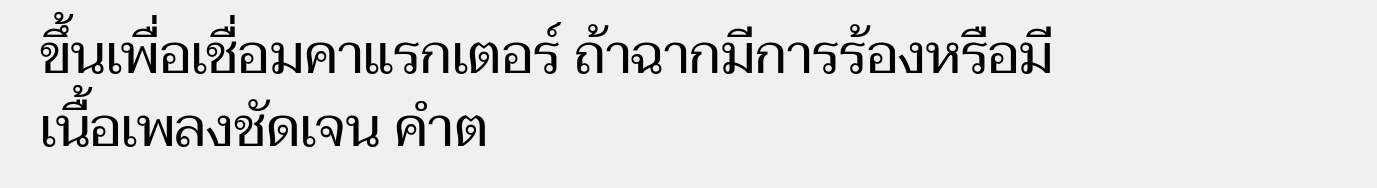ขึ้นเพื่อเชื่อมคาแรกเตอร์ ถ้าฉากมีการร้องหรือมีเนื้อเพลงชัดเจน คำต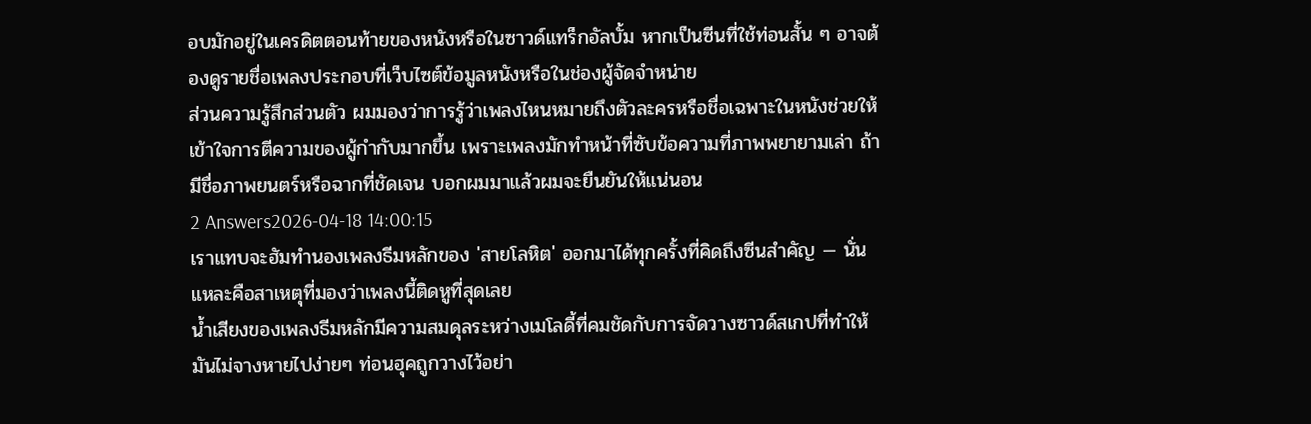อบมักอยู่ในเครดิตตอนท้ายของหนังหรือในซาวด์แทร็กอัลบั้ม หากเป็นซีนที่ใช้ท่อนสั้น ๆ อาจต้องดูรายชื่อเพลงประกอบที่เว็บไซต์ข้อมูลหนังหรือในช่องผู้จัดจำหน่าย
ส่วนความรู้สึกส่วนตัว ผมมองว่าการรู้ว่าเพลงไหนหมายถึงตัวละครหรือชื่อเฉพาะในหนังช่วยให้เข้าใจการตีความของผู้กำกับมากขึ้น เพราะเพลงมักทำหน้าที่ซับข้อความที่ภาพพยายามเล่า ถ้ามีชื่อภาพยนตร์หรือฉากที่ชัดเจน บอกผมมาแล้วผมจะยืนยันให้แน่นอน
2 Answers2026-04-18 14:00:15
เราแทบจะฮัมทำนองเพลงธีมหลักของ 'สายโลหิต' ออกมาได้ทุกครั้งที่คิดถึงซีนสำคัญ — นั่นแหละคือสาเหตุที่มองว่าเพลงนี้ติดหูที่สุดเลย
น้ำเสียงของเพลงธีมหลักมีความสมดุลระหว่างเมโลดี้ที่คมชัดกับการจัดวางซาวด์สเกปที่ทำให้มันไม่จางหายไปง่ายๆ ท่อนฮุคถูกวางไว้อย่า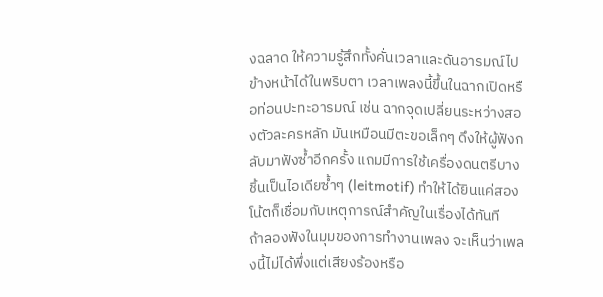งฉลาด ให้ความรู้สึกทั้งคั่นเวลาและดันอารมณ์ไปข้างหน้าได้ในพริบตา เวลาเพลงนี้ขึ้นในฉากเปิดหรือท่อนปะทะอารมณ์ เช่น ฉากจุดเปลี่ยนระหว่างสองตัวละครหลัก มันเหมือนมีตะขอเล็กๆ ดึงให้ผู้ฟังกลับมาฟังซ้ำอีกครั้ง แถมมีการใช้เครื่องดนตรีบางชิ้นเป็นไอเดียซ้ำๆ (leitmotif) ทำให้ได้ยินแค่สองโน้ตก็เชื่อมกับเหตุการณ์สำคัญในเรื่องได้ทันที
ถ้าลองฟังในมุมของการทำงานเพลง จะเห็นว่าเพลงนี้ไม่ได้พึ่งแต่เสียงร้องหรือ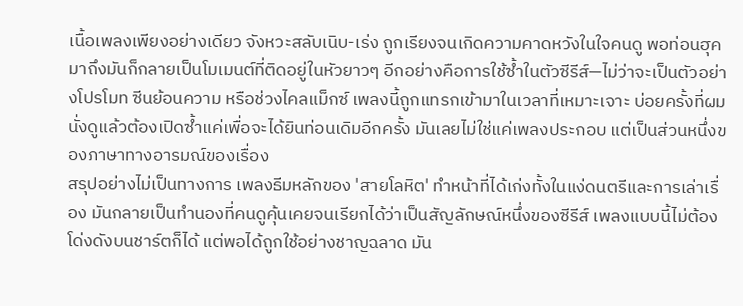เนื้อเพลงเพียงอย่างเดียว จังหวะสลับเนิบ-เร่ง ถูกเรียงจนเกิดความคาดหวังในใจคนดู พอท่อนฮุคมาถึงมันก็กลายเป็นโมเมนต์ที่ติดอยู่ในหัวยาวๆ อีกอย่างคือการใช้ซ้ำในตัวซีรีส์—ไม่ว่าจะเป็นตัวอย่างโปรโมท ซีนย้อนความ หรือช่วงไคลแม็กซ์ เพลงนี้ถูกแทรกเข้ามาในเวลาที่เหมาะเจาะ บ่อยครั้งที่ผมนั่งดูแล้วต้องเปิดซ้ำแค่เพื่อจะได้ยินท่อนเดิมอีกครั้ง มันเลยไม่ใช่แค่เพลงประกอบ แต่เป็นส่วนหนึ่งของภาษาทางอารมณ์ของเรื่อง
สรุปอย่างไม่เป็นทางการ เพลงธีมหลักของ 'สายโลหิต' ทำหน้าที่ได้เก่งทั้งในแง่ดนตรีและการเล่าเรื่อง มันกลายเป็นทำนองที่คนดูคุ้นเคยจนเรียกได้ว่าเป็นสัญลักษณ์หนึ่งของซีรีส์ เพลงแบบนี้ไม่ต้องโด่งดังบนชาร์ตก็ได้ แต่พอได้ถูกใช้อย่างชาญฉลาด มัน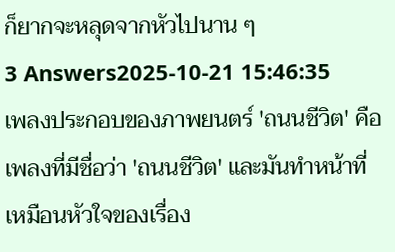ก็ยากจะหลุดจากหัวไปนาน ๆ
3 Answers2025-10-21 15:46:35
เพลงประกอบของภาพยนตร์ 'ถนนชีวิต' คือเพลงที่มีชื่อว่า 'ถนนชีวิต' และมันทำหน้าที่เหมือนหัวใจของเรื่อง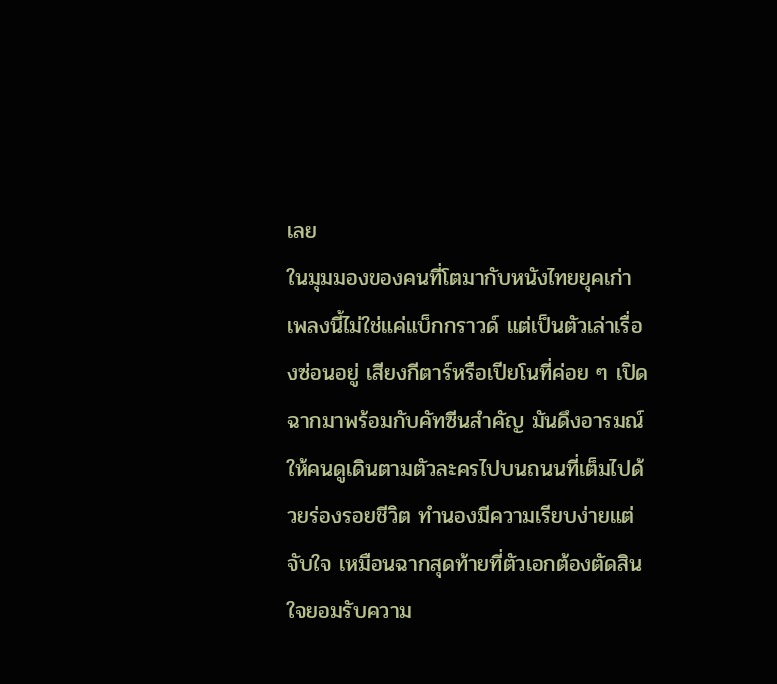เลย
ในมุมมองของคนที่โตมากับหนังไทยยุคเก่า เพลงนี้ไม่ใช่แค่แบ็กกราวด์ แต่เป็นตัวเล่าเรื่องซ่อนอยู่ เสียงกีตาร์หรือเปียโนที่ค่อย ๆ เปิดฉากมาพร้อมกับคัทซีนสำคัญ มันดึงอารมณ์ให้คนดูเดินตามตัวละครไปบนถนนที่เต็มไปด้วยร่องรอยชีวิต ทำนองมีความเรียบง่ายแต่จับใจ เหมือนฉากสุดท้ายที่ตัวเอกต้องตัดสินใจยอมรับความ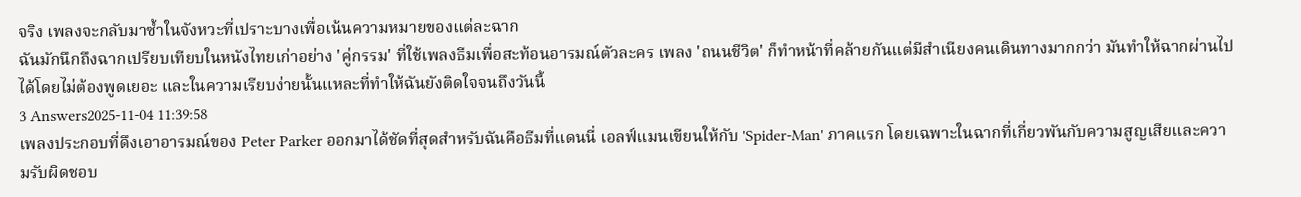จริง เพลงจะกลับมาซ้ำในจังหวะที่เปราะบางเพื่อเน้นความหมายของแต่ละฉาก
ฉันมักนึกถึงฉากเปรียบเทียบในหนังไทยเก่าอย่าง 'คู่กรรม' ที่ใช้เพลงธีมเพื่อสะท้อนอารมณ์ตัวละคร เพลง 'ถนนชีวิต' ก็ทำหน้าที่คล้ายกันแต่มีสำเนียงคนเดินทางมากกว่า มันทำให้ฉากผ่านไปได้โดยไม่ต้องพูดเยอะ และในความเรียบง่ายนั้นแหละที่ทำให้ฉันยังติดใจจนถึงวันนี้
3 Answers2025-11-04 11:39:58
เพลงประกอบที่ดึงเอาอารมณ์ของ Peter Parker ออกมาได้ชัดที่สุดสำหรับฉันคือธีมที่แดนนี่ เอลฟ์แมนเขียนให้กับ 'Spider-Man' ภาคแรก โดยเฉพาะในฉากที่เกี่ยวพันกับความสูญเสียและความรับผิดชอบ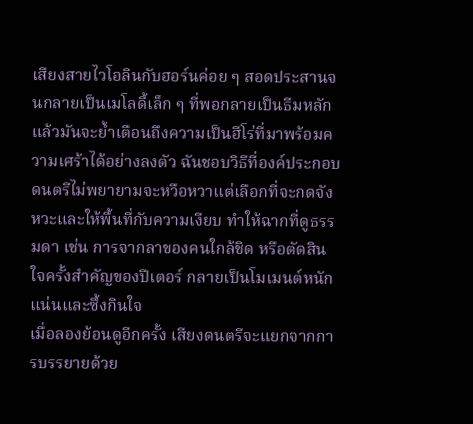เสียงสายไวโอลินกับฮอร์นค่อย ๆ สอดประสานจนกลายเป็นเมโลดี้เล็ก ๆ ที่พอกลายเป็นธีมหลักแล้วมันจะย้ำเตือนถึงความเป็นฮีโร่ที่มาพร้อมความเศร้าได้อย่างลงตัว ฉันชอบวิธีที่องค์ประกอบดนตรีไม่พยายามจะหวือหวาแต่เลือกที่จะกดจังหวะและให้พื้นที่กับความเงียบ ทำให้ฉากที่ดูธรรมดา เช่น การจากลาของคนใกล้ชิด หรือตัดสินใจครั้งสำคัญของปีเตอร์ กลายเป็นโมเมนต์หนักแน่นและซึ้งกินใจ
เมื่อลองย้อนดูอีกครั้ง เสียงดนตรีจะแยกจากการบรรยายด้วย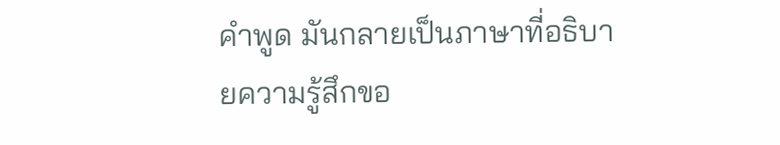คำพูด มันกลายเป็นภาษาที่อธิบายความรู้สึกขอ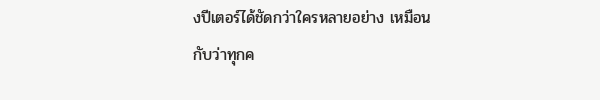งปีเตอร์ได้ชัดกว่าใครหลายอย่าง เหมือนกับว่าทุกค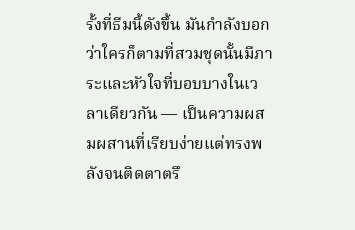รั้งที่ธีมนี้ดังขึ้น มันกำลังบอกว่าใครก็ตามที่สวมชุดนั้นมีภาระและหัวใจที่บอบบางในเวลาเดียวกัน — เป็นความผสมผสานที่เรียบง่ายแต่ทรงพลังจนติดตาตรึ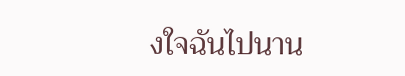งใจฉันไปนาน